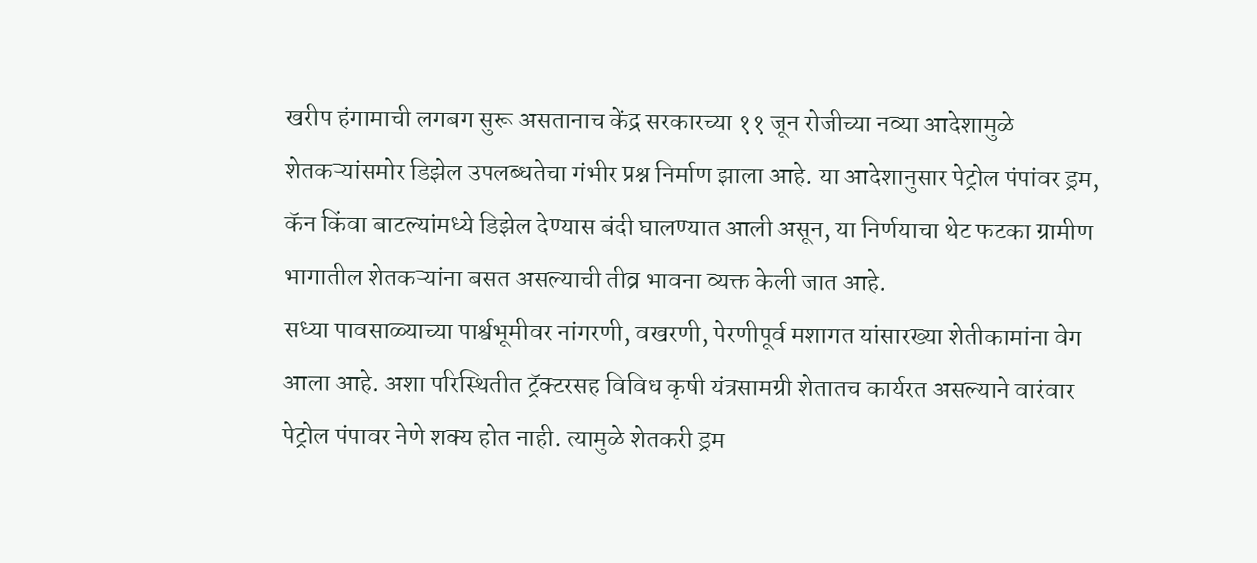खरीप हंगामाची लगबग सुरू असतानाच केंद्र सरकारच्या ११ जून रोजीच्या नव्या आदेशामुळे शेतकऱ्यांसमोर डिझेल उपलब्धतेचा गंभीर प्रश्न निर्माण झाला आहे. या आदेशानुसार पेट्रोल पंपांवर ड्रम, कॅन किंवा बाटल्यांमध्ये डिझेल देण्यास बंदी घालण्यात आली असून, या निर्णयाचा थेट फटका ग्रामीण भागातील शेतकऱ्यांना बसत असल्याची तीव्र भावना व्यक्त केली जात आहे.
सध्या पावसाळ्याच्या पार्श्वभूमीवर नांगरणी, वखरणी, पेरणीपूर्व मशागत यांसारख्या शेतीकामांना वेग आला आहे. अशा परिस्थितीत ट्रॅक्टरसह विविध कृषी यंत्रसामग्री शेतातच कार्यरत असल्याने वारंवार पेट्रोल पंपावर नेणे शक्य होत नाही. त्यामुळे शेतकरी ड्रम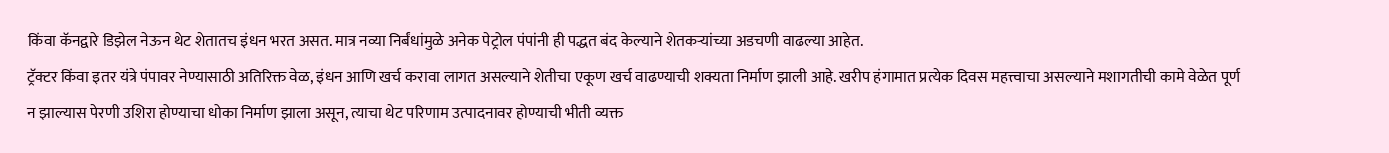किंवा कॅनद्वारे डिझेल नेऊन थेट शेतातच इंधन भरत असत. मात्र नव्या निर्बंधांमुळे अनेक पेट्रोल पंपांनी ही पद्धत बंद केल्याने शेतकऱ्यांच्या अडचणी वाढल्या आहेत.
ट्रॅक्टर किंवा इतर यंत्रे पंपावर नेण्यासाठी अतिरिक्त वेळ, इंधन आणि खर्च करावा लागत असल्याने शेतीचा एकूण खर्च वाढण्याची शक्यता निर्माण झाली आहे. खरीप हंगामात प्रत्येक दिवस महत्त्वाचा असल्याने मशागतीची कामे वेळेत पूर्ण न झाल्यास पेरणी उशिरा होण्याचा धोका निर्माण झाला असून, त्याचा थेट परिणाम उत्पादनावर होण्याची भीती व्यक्त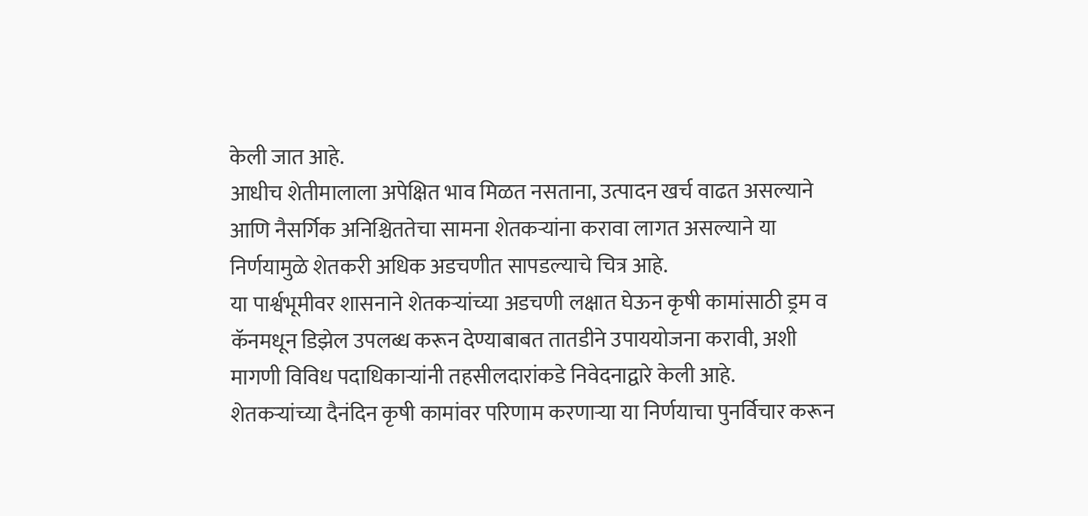केली जात आहे.
आधीच शेतीमालाला अपेक्षित भाव मिळत नसताना, उत्पादन खर्च वाढत असल्याने आणि नैसर्गिक अनिश्चिततेचा सामना शेतकऱ्यांना करावा लागत असल्याने या निर्णयामुळे शेतकरी अधिक अडचणीत सापडल्याचे चित्र आहे.
या पार्श्वभूमीवर शासनाने शेतकऱ्यांच्या अडचणी लक्षात घेऊन कृषी कामांसाठी ड्रम व कॅनमधून डिझेल उपलब्ध करून देण्याबाबत तातडीने उपाययोजना करावी, अशी मागणी विविध पदाधिकाऱ्यांनी तहसीलदारांकडे निवेदनाद्वारे केली आहे.
शेतकऱ्यांच्या दैनंदिन कृषी कामांवर परिणाम करणाऱ्या या निर्णयाचा पुनर्विचार करून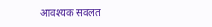आवश्यक सवलत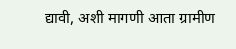द्यावी, अशी मागणी आता ग्रामीण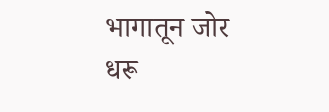भागातून जोर धरू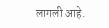लागली आहे.